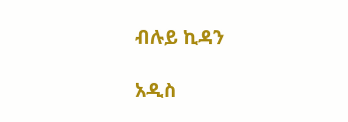ብሉይ ኪዳን

አዲስ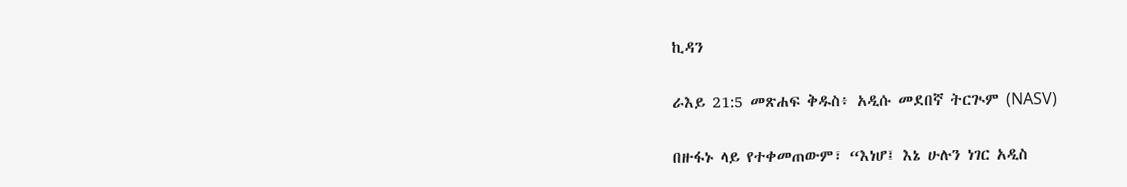ኪዳን

ራእይ 21:5 መጽሐፍ ቅዱስ፥ አዲሱ መደበኛ ትርጒም (NASV)

በዙፋኑ ላይ የተቀመጠውም፣ “እነሆ፤ እኔ ሁሉን ነገር አዲስ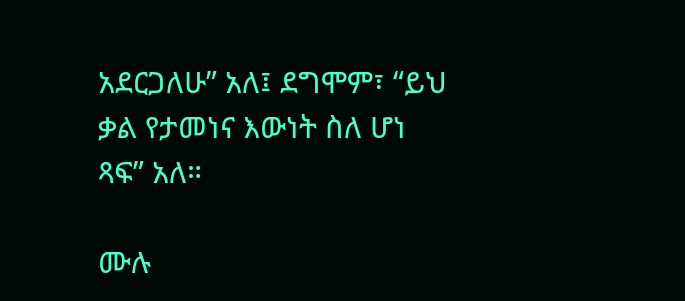አደርጋለሁ” አለ፤ ደግሞም፣ “ይህ ቃል የታመነና እውነት ስለ ሆነ ጻፍ” አለ።

ሙሉ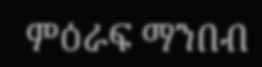ምዕራፍ ማንበብ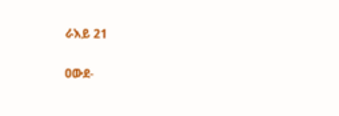ራእይ 21

ዐውደ-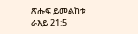ጽሑፍ ይመልከቱ ራእይ 21:5